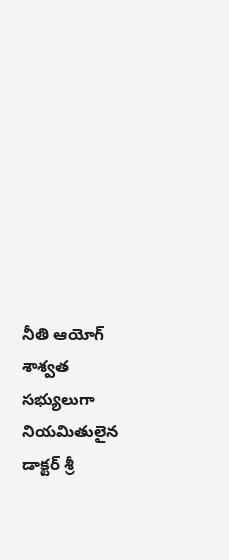నీతి ఆయోగ్ శాశ్వత సభ్యులుగా నియమితులైన డాక్టర్ శ్రీ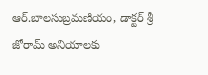ఆర్.బాలసుబ్రమణియం, డాక్టర్ శ్రీ జోరామ్ అనియాలకు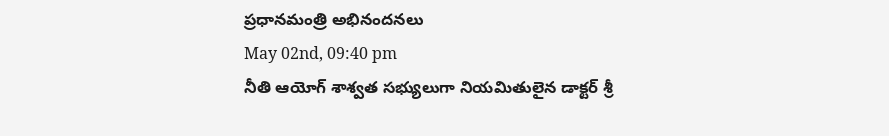ప్రధానమంత్రి అభినందనలు
May 02nd, 09:40 pm
నీతి ఆయోగ్ శాశ్వత సభ్యులుగా నియమితులైన డాక్టర్ శ్రీ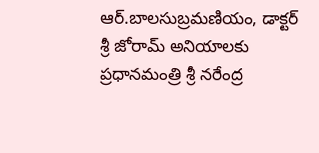ఆర్.బాలసుబ్రమణియం, డాక్టర్ శ్రీ జోరామ్ అనియాలకు ప్రధానమంత్రి శ్రీ నరేంద్ర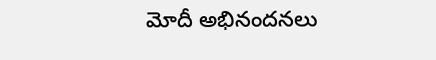మోదీ అభినందనలు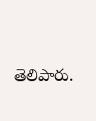తెలిపారు.